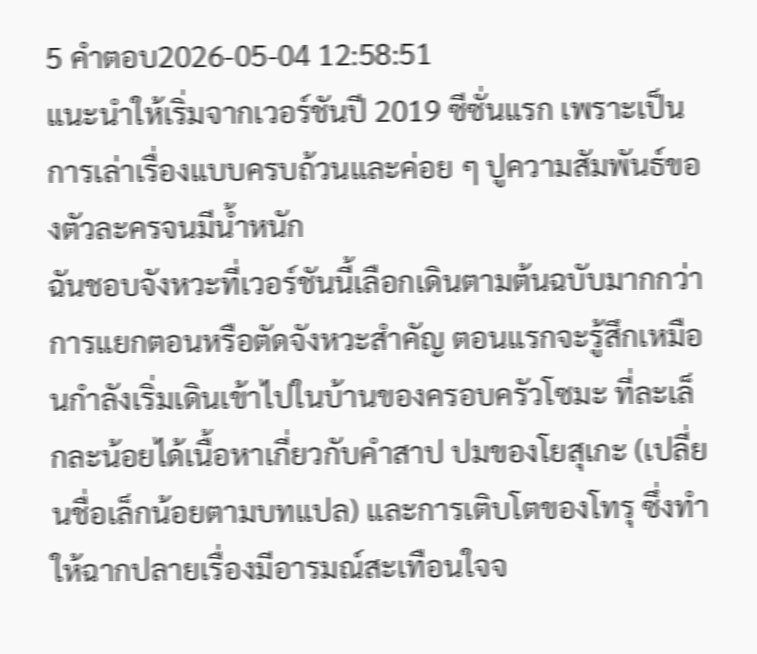5 คำตอบ2026-05-04 12:58:51
แนะนำให้เริ่มจากเวอร์ชันปี 2019 ซีซั่นแรก เพราะเป็นการเล่าเรื่องแบบครบถ้วนและค่อย ๆ ปูความสัมพันธ์ของตัวละครจนมีน้ำหนัก
ฉันชอบจังหวะที่เวอร์ชันนี้เลือกเดินตามต้นฉบับมากกว่าการแยกตอนหรือตัดจังหวะสำคัญ ตอนแรกจะรู้สึกเหมือนกำลังเริ่มเดินเข้าไปในบ้านของครอบครัวโซมะ ที่ละเล็กละน้อยได้เนื้อหาเกี่ยวกับคำสาป ปมของโยสุเกะ (เปลี่ยนชื่อเล็กน้อยตามบทแปล) และการเติบโตของโทรุ ซึ่งทำให้ฉากปลายเรื่องมีอารมณ์สะเทือนใจจ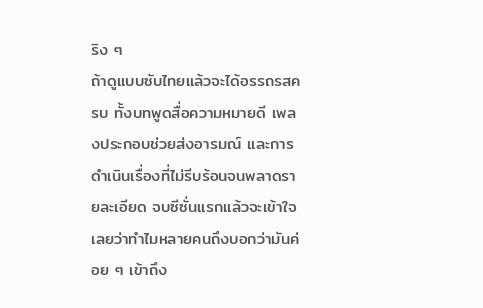ริง ๆ
ถ้าดูแบบซับไทยแล้วจะได้อรรถรสครบ ทั้งบทพูดสื่อความหมายดี เพลงประกอบช่วยส่งอารมณ์ และการดำเนินเรื่องที่ไม่รีบร้อนจนพลาดรายละเอียด จบซีซั่นแรกแล้วจะเข้าใจเลยว่าทำไมหลายคนถึงบอกว่ามันค่อย ๆ เข้าถึง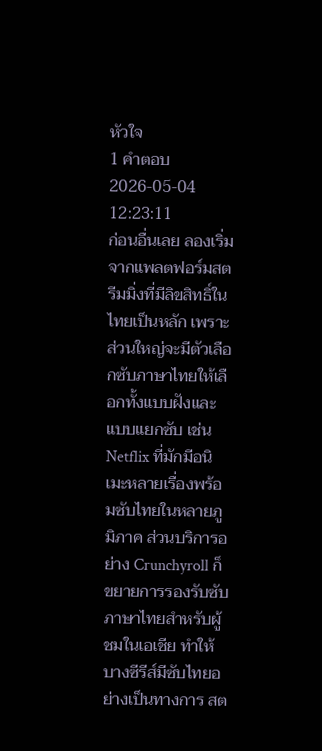หัวใจ
1 คำตอบ2026-05-04 12:23:11
ก่อนอื่นเลย ลองเริ่มจากแพลตฟอร์มสตรีมมิ่งที่มีลิขสิทธิ์ในไทยเป็นหลัก เพราะส่วนใหญ่จะมีตัวเลือกซับภาษาไทยให้เลือกทั้งแบบฝังและแบบแยกซับ เช่น Netflix ที่มักมีอนิเมะหลายเรื่องพร้อมซับไทยในหลายภูมิภาค ส่วนบริการอย่าง Crunchyroll ก็ขยายการรองรับซับภาษาไทยสำหรับผู้ชมในเอเชีย ทำให้บางซีรีส์มีซับไทยอย่างเป็นทางการ สต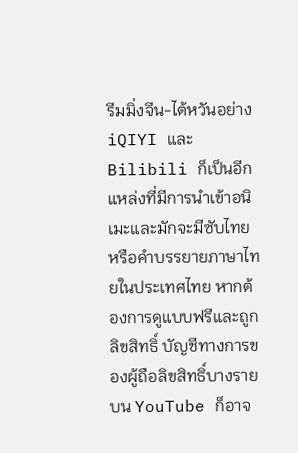รีมมิ่งจีน-ไต้หวันอย่าง iQIYI และ Bilibili ก็เป็นอีกแหล่งที่มีการนำเข้าอนิเมะและมักจะมีซับไทยหรือคำบรรยายภาษาไทยในประเทศไทย หากต้องการดูแบบฟรีและถูกลิขสิทธิ์ บัญชีทางการของผู้ถือลิขสิทธิ์บางรายบน YouTube ก็อาจ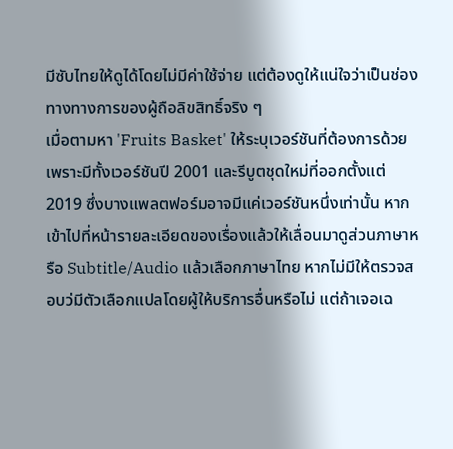มีซับไทยให้ดูได้โดยไม่มีค่าใช้จ่าย แต่ต้องดูให้แน่ใจว่าเป็นช่องทางทางการของผู้ถือลิขสิทธิ์จริง ๆ
เมื่อตามหา 'Fruits Basket' ให้ระบุเวอร์ชันที่ต้องการด้วย เพราะมีทั้งเวอร์ชันปี 2001 และรีบูตชุดใหม่ที่ออกตั้งแต่ 2019 ซึ่งบางแพลตฟอร์มอาจมีแค่เวอร์ชันหนึ่งเท่านั้น หากเข้าไปที่หน้ารายละเอียดของเรื่องแล้วให้เลื่อนมาดูส่วนภาษาหรือ Subtitle/Audio แล้วเลือกภาษาไทย หากไม่มีให้ตรวจสอบว่มีตัวเลือกแปลโดยผู้ให้บริการอื่นหรือไม่ แต่ถ้าเจอเฉ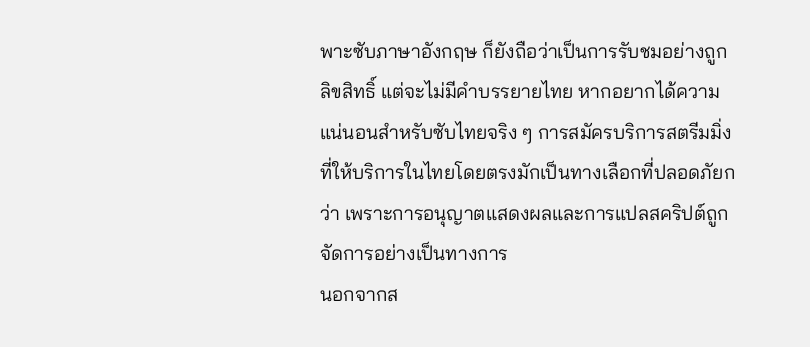พาะซับภาษาอังกฤษ ก็ยังถือว่าเป็นการรับชมอย่างถูกลิขสิทธิ์ แต่จะไม่มีคำบรรยายไทย หากอยากได้ความแน่นอนสำหรับซับไทยจริง ๆ การสมัครบริการสตรีมมิ่งที่ให้บริการในไทยโดยตรงมักเป็นทางเลือกที่ปลอดภัยกว่า เพราะการอนุญาตแสดงผลและการแปลสคริปต์ถูกจัดการอย่างเป็นทางการ
นอกจากส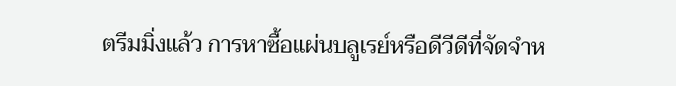ตรีมมิ่งแล้ว การหาซื้อแผ่นบลูเรย์หรือดีวีดีที่จัดจำห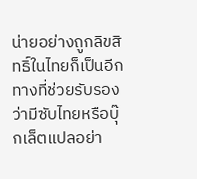น่ายอย่างถูกลิขสิทธิ์ในไทยก็เป็นอีกทางที่ช่วยรับรองว่ามีซับไทยหรือบุ๊กเล็ตแปลอย่า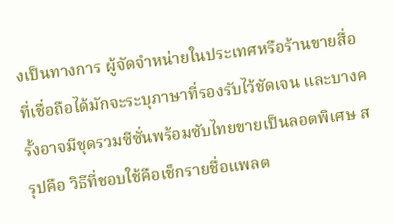งเป็นทางการ ผู้จัดจำหน่ายในประเทศหรือร้านขายสื่อที่เชื่อถือได้มักจะระบุภาษาที่รองรับไว้ชัดเจน และบางครั้งอาจมีชุดรวมซีซั่นพร้อมซับไทยขายเป็นลอตพิเศษ สรุปคือ วิธีที่ชอบใช้คือเช็กรายชื่อแพลต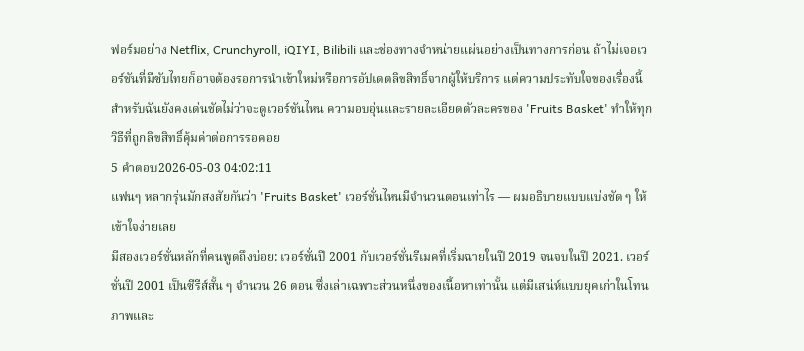ฟอร์มอย่าง Netflix, Crunchyroll, iQIYI, Bilibili และช่องทางจำหน่ายแผ่นอย่างเป็นทางการก่อน ถ้าไม่เจอเวอร์ชันที่มีซับไทยก็อาจต้องรอการนำเข้าใหม่หรือการอัปเดตลิขสิทธิ์จากผู้ให้บริการ แต่ความประทับใจของเรื่องนี้สำหรับฉันยังคงเด่นชัดไม่ว่าจะดูเวอร์ชันไหน ความอบอุ่นและรายละเอียดตัวละครของ 'Fruits Basket' ทำให้ทุกวิธีที่ถูกลิขสิทธิ์คุ้มค่าต่อการรอคอย
5 คำตอบ2026-05-03 04:02:11
แฟนๆ หลากรุ่นมักสงสัยกันว่า 'Fruits Basket' เวอร์ชั่นไหนมีจำนวนตอนเท่าไร — ผมอธิบายแบบแบ่งชัด ๆ ให้เข้าใจง่ายเลย
มีสองเวอร์ชั่นหลักที่คนพูดถึงบ่อย: เวอร์ชั่นปี 2001 กับเวอร์ชั่นรีเมคที่เริ่มฉายในปี 2019 จนจบในปี 2021. เวอร์ชั่นปี 2001 เป็นซีรีส์สั้น ๆ จำนวน 26 ตอน ซึ่งเล่าเฉพาะส่วนหนึ่งของเนื้อหาเท่านั้น แต่มีเสน่ห์แบบยุคเก่าในโทนภาพและ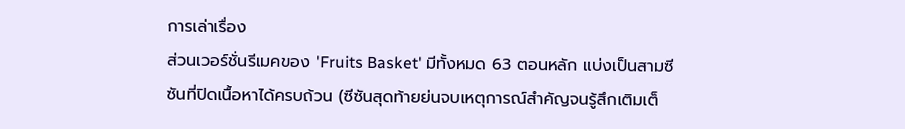การเล่าเรื่อง
ส่วนเวอร์ชั่นรีเมคของ 'Fruits Basket' มีทั้งหมด 63 ตอนหลัก แบ่งเป็นสามซีซันที่ปิดเนื้อหาได้ครบถ้วน (ซีซันสุดท้ายย่นจบเหตุการณ์สำคัญจนรู้สึกเติมเต็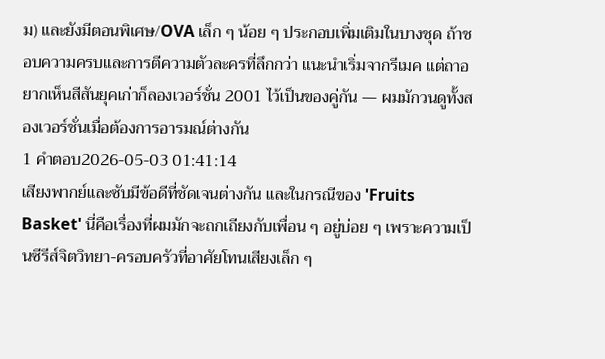ม) และยังมีตอนพิเศษ/OVA เล็ก ๆ น้อย ๆ ประกอบเพิ่มเติมในบางชุด ถ้าชอบความครบและการตีความตัวละครที่ลึกกว่า แนะนำเริ่มจากรีเมค แต่ถาอยากเห็นสีสันยุคเก่าก็ลองเวอร์ชั่น 2001 ไว้เป็นของคู่กัน — ผมมักวนดูทั้งสองเวอร์ชั่นเมื่อต้องการอารมณ์ต่างกัน
1 คำตอบ2026-05-03 01:41:14
เสียงพากย์และซับมีข้อดีที่ชัดเจนต่างกัน และในกรณีของ 'Fruits Basket' นี่คือเรื่องที่ผมมักจะถกเถียงกับเพื่อน ๆ อยู่บ่อย ๆ เพราะความเป็นซีรีส์จิตวิทยา-ครอบครัวที่อาศัยโทนเสียงเล็ก ๆ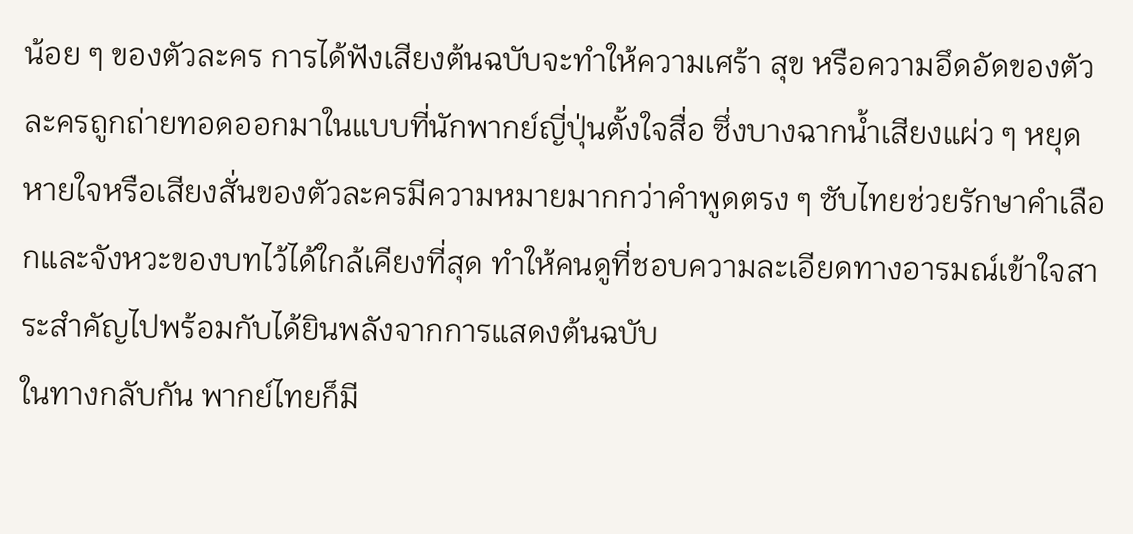น้อย ๆ ของตัวละคร การได้ฟังเสียงต้นฉบับจะทำให้ความเศร้า สุข หรือความอึดอัดของตัวละครถูกถ่ายทอดออกมาในแบบที่นักพากย์ญี่ปุ่นตั้งใจสื่อ ซึ่งบางฉากน้ำเสียงแผ่ว ๆ หยุดหายใจหรือเสียงสั่นของตัวละครมีความหมายมากกว่าคำพูดตรง ๆ ซับไทยช่วยรักษาคำเลือกและจังหวะของบทไว้ได้ใกล้เคียงที่สุด ทำให้คนดูที่ชอบความละเอียดทางอารมณ์เข้าใจสาระสำคัญไปพร้อมกับได้ยินพลังจากการแสดงต้นฉบับ
ในทางกลับกัน พากย์ไทยก็มี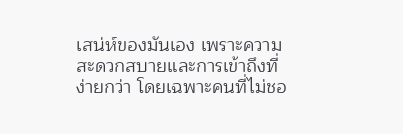เสน่ห์ของมันเอง เพราะความสะดวกสบายและการเข้าถึงที่ง่ายกว่า โดยเฉพาะคนที่ไม่ชอ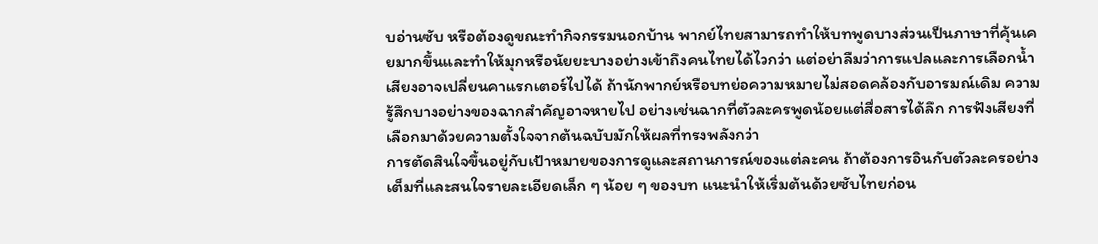บอ่านซับ หรือต้องดูขณะทำกิจกรรมนอกบ้าน พากย์ไทยสามารถทำให้บทพูดบางส่วนเป็นภาษาที่คุ้นเคยมากขึ้นและทำให้มุกหรือนัยยะบางอย่างเข้าถึงคนไทยได้ไวกว่า แต่อย่าลืมว่าการแปลและการเลือกน้ำเสียงอาจเปลี่ยนคาแรกเตอร์ไปได้ ถ้านักพากย์หรือบทย่อความหมายไม่สอดคล้องกับอารมณ์เดิม ความรู้สึกบางอย่างของฉากสำคัญอาจหายไป อย่างเช่นฉากที่ตัวละครพูดน้อยแต่สื่อสารได้ลึก การฟังเสียงที่เลือกมาด้วยความตั้งใจจากต้นฉบับมักให้ผลที่ทรงพลังกว่า
การตัดสินใจขึ้นอยู่กับเป้าหมายของการดูและสถานการณ์ของแต่ละคน ถ้าต้องการอินกับตัวละครอย่างเต็มที่และสนใจรายละเอียดเล็ก ๆ น้อย ๆ ของบท แนะนำให้เริ่มต้นด้วยซับไทยก่อน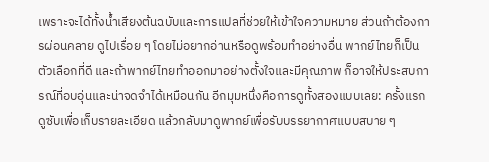เพราะจะได้ทั้งน้ำเสียงต้นฉบับและการแปลที่ช่วยให้เข้าใจความหมาย ส่วนถ้าต้องการผ่อนคลาย ดูไปเรื่อย ๆ โดยไม่อยากอ่านหรือดูพร้อมทำอย่างอื่น พากย์ไทยก็เป็นตัวเลือกที่ดี และถ้าพากย์ไทยทำออกมาอย่างตั้งใจและมีคุณภาพ ก็อาจให้ประสบการณ์ที่อบอุ่นและน่าจดจำได้เหมือนกัน อีกมุมหนึ่งคือการดูทั้งสองแบบเลย: ครั้งแรกดูซับเพื่อเก็บรายละเอียด แล้วกลับมาดูพากย์เพื่อรับบรรยากาศแบบสบาย ๆ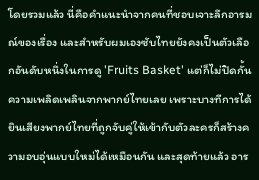โดยรวมแล้ว นี่คือคำแนะนำจากคนที่ชอบเจาะลึกอารมณ์ของเรื่อง และสำหรับผมเองซับไทยยังคงเป็นตัวเลือกอันดับหนึ่งในการดู 'Fruits Basket' แต่ก็ไม่ปิดกั้นความเพลิดเพลินจากพากย์ไทยเลย เพราะบางทีการได้ยินเสียงพากย์ไทยที่ถูกจับคู่ให้เข้ากับตัวละครก็สร้างความอบอุ่นแบบใหม่ได้เหมือนกัน และสุดท้ายแล้ว อาร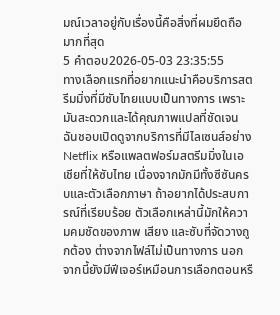มณ์เวลาอยู่กับเรื่องนี้คือสิ่งที่ผมยึดถือมากที่สุด
5 คำตอบ2026-05-03 23:35:55
ทางเลือกแรกที่อยากแนะนำคือบริการสตรีมมิ่งที่มีซับไทยแบบเป็นทางการ เพราะมันสะดวกและได้คุณภาพแปลที่ชัดเจน
ฉันชอบเปิดดูจากบริการที่มีไลเซนส์อย่าง Netflix หรือแพลตฟอร์มสตรีมมิ่งในเอเชียที่ให้ซับไทย เนื่องจากมักมีทั้งซีซันครบและตัวเลือกภาษา ถ้าอยากได้ประสบการณ์ที่เรียบร้อย ตัวเลือกเหล่านี้มักให้ความคมชัดของภาพ เสียง และซับที่จัดวางถูกต้อง ต่างจากไฟล์ไม่เป็นทางการ นอกจากนี้ยังมีฟีเจอร์เหมือนการเลือกตอนหรื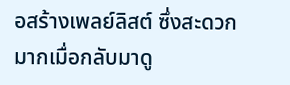อสร้างเพลย์ลิสต์ ซึ่งสะดวกมากเมื่อกลับมาดู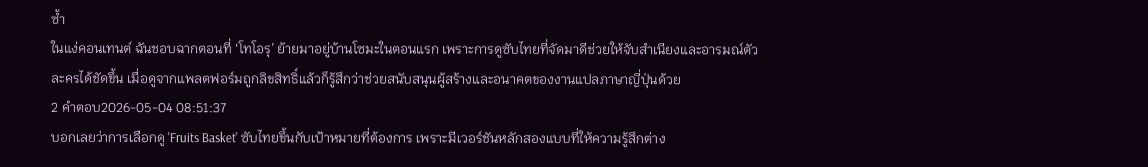ซ้ำ
ในแง่คอนเทนต์ ฉันชอบฉากตอนที่ ‘โทโอรุ’ ย้ายมาอยู่บ้านโซมะในตอนแรก เพราะการดูซับไทยที่จัดมาดีช่วยให้จับสำเนียงและอารมณ์ตัวละครได้ชัดขึ้น เมื่อดูจากแพลตฟอร์มถูกลิขสิทธิ์แล้วก็รู้สึกว่าช่วยสนับสนุนผู้สร้างและอนาคตของงานแปลภาษาญี่ปุ่นด้วย
2 คำตอบ2026-05-04 08:51:37
บอกเลยว่าการเลือกดู 'Fruits Basket' ซับไทยขึ้นกับเป้าหมายที่ต้องการ เพราะมีเวอร์ชันหลักสองแบบที่ให้ความรู้สึกต่าง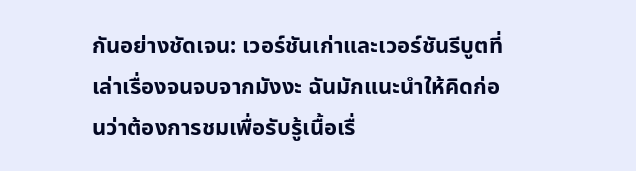กันอย่างชัดเจน: เวอร์ชันเก่าและเวอร์ชันรีบูตที่เล่าเรื่องจนจบจากมังงะ ฉันมักแนะนำให้คิดก่อนว่าต้องการชมเพื่อรับรู้เนื้อเรื่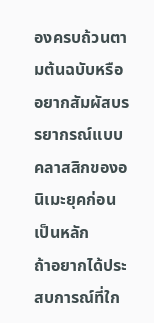องครบถ้วนตามต้นฉบับหรืออยากสัมผัสบรรยากรณ์แบบคลาสสิกของอนิเมะยุคก่อนเป็นหลัก
ถ้าอยากได้ประสบการณ์ที่ใก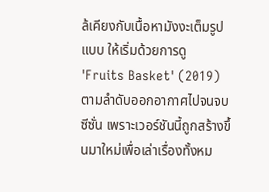ล้เคียงกับเนื้อหามังงะเต็มรูปแบบ ให้เริ่มด้วยการดู 'Fruits Basket' (2019) ตามลำดับออกอากาศไปจนจบซีซั่น เพราะเวอร์ชันนี้ถูกสร้างขึ้นมาใหม่เพื่อเล่าเรื่องทั้งหม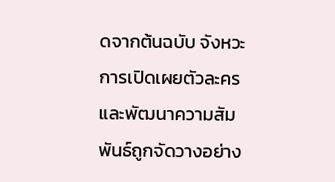ดจากต้นฉบับ จังหวะการเปิดเผยตัวละครและพัฒนาความสัมพันธ์ถูกจัดวางอย่าง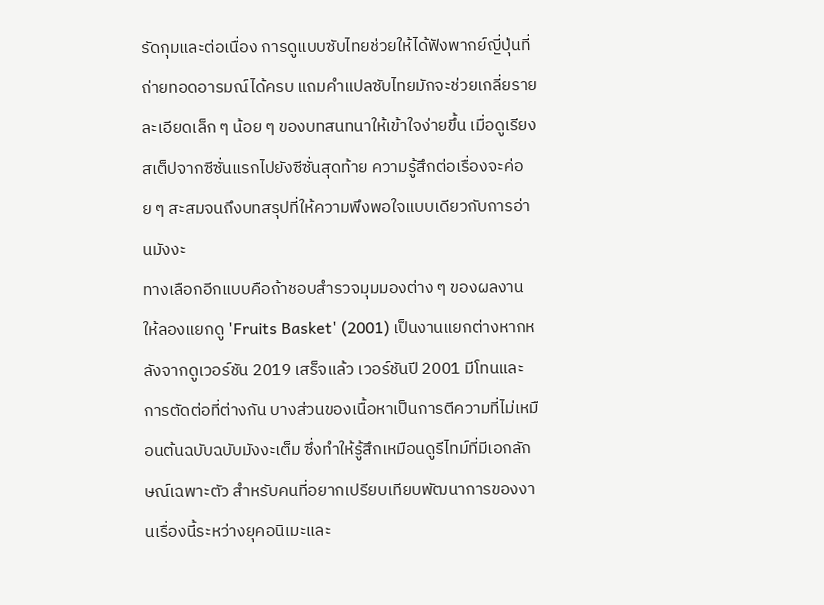รัดกุมและต่อเนื่อง การดูแบบซับไทยช่วยให้ได้ฟังพากย์ญี่ปุ่นที่ถ่ายทอดอารมณ์ได้ครบ แถมคำแปลซับไทยมักจะช่วยเกลี่ยรายละเอียดเล็ก ๆ น้อย ๆ ของบทสนทนาให้เข้าใจง่ายขึ้น เมื่อดูเรียงสเต็ปจากซีซั่นแรกไปยังซีซั่นสุดท้าย ความรู้สึกต่อเรื่องจะค่อย ๆ สะสมจนถึงบทสรุปที่ให้ความพึงพอใจแบบเดียวกับการอ่านมังงะ
ทางเลือกอีกแบบคือถ้าชอบสำรวจมุมมองต่าง ๆ ของผลงาน ให้ลองแยกดู 'Fruits Basket' (2001) เป็นงานแยกต่างหากหลังจากดูเวอร์ชัน 2019 เสร็จแล้ว เวอร์ชันปี 2001 มีโทนและการตัดต่อที่ต่างกัน บางส่วนของเนื้อหาเป็นการตีความที่ไม่เหมือนต้นฉบับฉบับมังงะเต็ม ซึ่งทำให้รู้สึกเหมือนดูรีไทม์ที่มีเอกลักษณ์เฉพาะตัว สำหรับคนที่อยากเปรียบเทียบพัฒนาการของงานเรื่องนี้ระหว่างยุคอนิเมะและ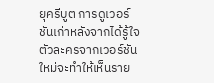ยุครีบูต การดูเวอร์ชันเก่าหลังจากได้รู้ใจตัวละครจากเวอร์ชันใหม่จะทำให้เห็นราย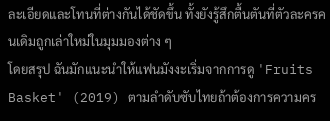ละเอียดและโทนที่ต่างกันได้ชัดขึ้น ทั้งยังรู้สึกตื้นตันที่ตัวละครคนเดิมถูกเล่าใหม่ในมุมมองต่าง ๆ
โดยสรุป ฉันมักแนะนำให้แฟนมังงะเริ่มจากการดู 'Fruits Basket' (2019) ตามลำดับซับไทยถ้าต้องการความคร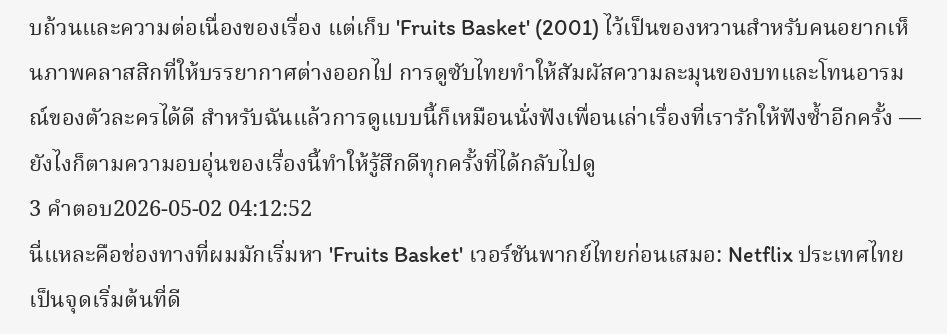บถ้วนและความต่อเนื่องของเรื่อง แต่เก็บ 'Fruits Basket' (2001) ไว้เป็นของหวานสำหรับคนอยากเห็นภาพคลาสสิกที่ให้บรรยากาศต่างออกไป การดูซับไทยทำให้สัมผัสความละมุนของบทและโทนอารมณ์ของตัวละครได้ดี สำหรับฉันแล้วการดูแบบนี้ก็เหมือนนั่งฟังเพื่อนเล่าเรื่องที่เรารักให้ฟังซ้ำอีกครั้ง — ยังไงก็ตามความอบอุ่นของเรื่องนี้ทำให้รู้สึกดีทุกครั้งที่ได้กลับไปดู
3 คำตอบ2026-05-02 04:12:52
นี่แหละคือช่องทางที่ผมมักเริ่มหา 'Fruits Basket' เวอร์ชันพากย์ไทยก่อนเสมอ: Netflix ประเทศไทยเป็นจุดเริ่มต้นที่ดี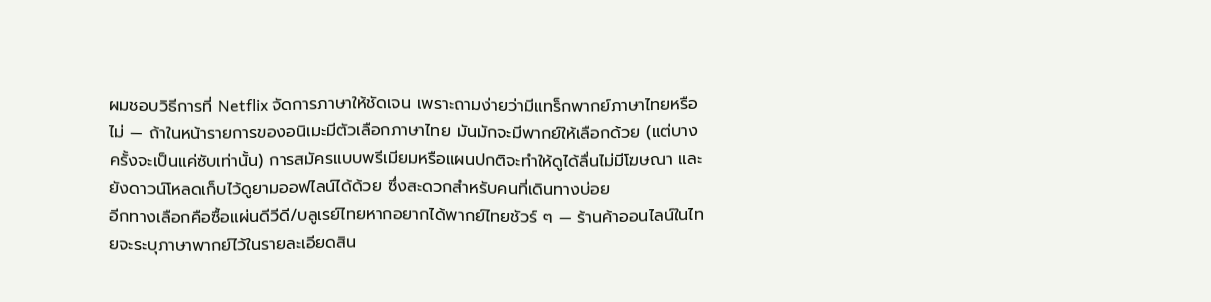ผมชอบวิธีการที่ Netflix จัดการภาษาให้ชัดเจน เพราะถามง่ายว่ามีแทร็กพากย์ภาษาไทยหรือไม่ — ถ้าในหน้ารายการของอนิเมะมีตัวเลือกภาษาไทย มันมักจะมีพากย์ให้เลือกด้วย (แต่บางครั้งจะเป็นแค่ซับเท่านั้น) การสมัครแบบพรีเมียมหรือแผนปกติจะทำให้ดูได้ลื่นไม่มีโฆษณา และยังดาวน์โหลดเก็บไว้ดูยามออฟไลน์ได้ด้วย ซึ่งสะดวกสำหรับคนที่เดินทางบ่อย
อีกทางเลือกคือซื้อแผ่นดีวีดี/บลูเรย์ไทยหากอยากได้พากย์ไทยชัวร์ ๆ — ร้านค้าออนไลน์ในไทยจะระบุภาษาพากย์ไว้ในรายละเอียดสิน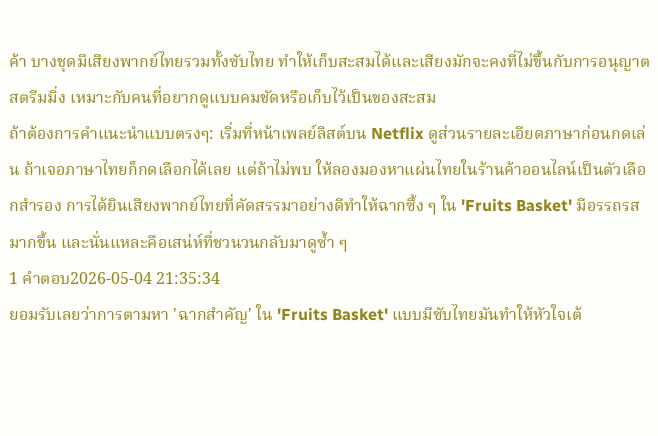ค้า บางชุดมีเสียงพากย์ไทยรวมทั้งซับไทย ทำให้เก็บสะสมได้และเสียงมักจะคงที่ไม่ขึ้นกับการอนุญาตสตรีมมิ่ง เหมาะกับคนที่อยากดูแบบคมชัดหรือเก็บไว้เป็นของสะสม
ถ้าต้องการคำแนะนำแบบตรงๆ: เริ่มที่หน้าเพลย์ลิสต์บน Netflix ดูส่วนรายละเอียดภาษาก่อนกดเล่น ถ้าเจอภาษาไทยก็กดเลือกได้เลย แต่ถ้าไม่พบ ให้ลองมองหาแผ่นไทยในร้านค้าออนไลน์เป็นตัวเลือกสำรอง การได้ยินเสียงพากย์ไทยที่คัดสรรมาอย่างดีทำให้ฉากซึ้ง ๆ ใน 'Fruits Basket' มีอรรถรสมากขึ้น และนั่นแหละคือเสน่ห์ที่ชวนวนกลับมาดูซ้ำ ๆ
1 คำตอบ2026-05-04 21:35:34
ยอมรับเลยว่าการตามหา 'ฉากสำคัญ' ใน 'Fruits Basket' แบบมีซับไทยมันทำให้หัวใจเต้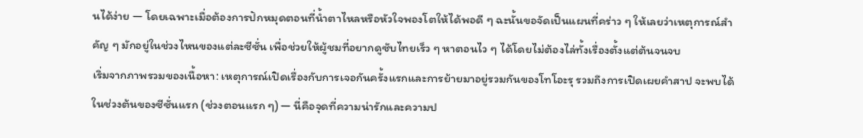นได้ง่าย — โดยเฉพาะเมื่อต้องการปักหมุดตอนที่น้ำตาไหลหรือหัวใจพองโตให้ได้พอดี ๆ ฉะนั้นขอจัดเป็นแผนที่คร่าว ๆ ให้เลยว่าเหตุการณ์สำคัญ ๆ มักอยู่ในช่วงไหนของแต่ละซีซั่น เพื่อช่วยให้ผู้ชมที่อยากดูซับไทยเร็ว ๆ หาตอนไว ๆ ได้โดยไม่ต้องไล่ทั้งเรื่องตั้งแต่ต้นจนจบ
เริ่มจากภาพรวมของเนื้อหา: เหตุการณ์เปิดเรื่องกับการเจอกันครั้งแรกและการย้ายมาอยู่รวมกันของโทโอะรุ รวมถึงการเปิดเผยคำสาป จะพบได้ในช่วงต้นของซีซั่นแรก (ช่วงตอนแรก ๆ) — นี่คือจุดที่ความน่ารักและความป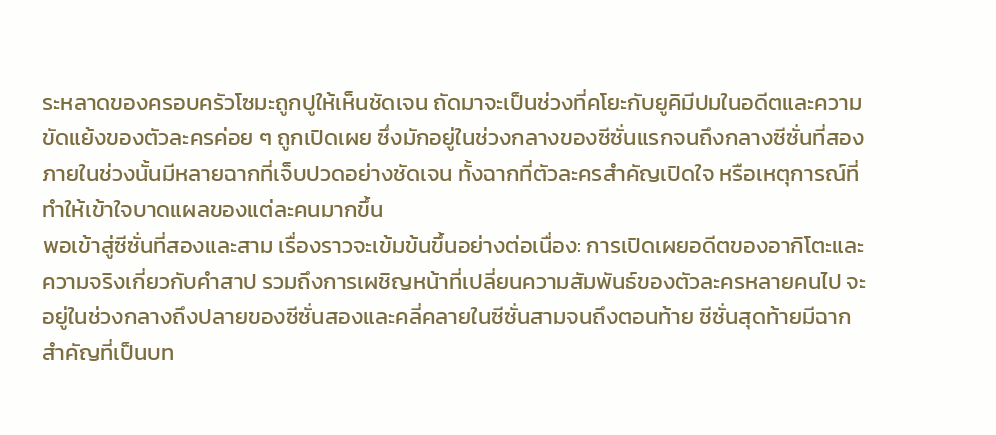ระหลาดของครอบครัวโซมะถูกปูให้เห็นชัดเจน ถัดมาจะเป็นช่วงที่คโยะกับยูคิมีปมในอดีตและความขัดแย้งของตัวละครค่อย ๆ ถูกเปิดเผย ซึ่งมักอยู่ในช่วงกลางของซีซั่นแรกจนถึงกลางซีซั่นที่สอง ภายในช่วงนั้นมีหลายฉากที่เจ็บปวดอย่างชัดเจน ทั้งฉากที่ตัวละครสำคัญเปิดใจ หรือเหตุการณ์ที่ทำให้เข้าใจบาดแผลของแต่ละคนมากขึ้น
พอเข้าสู่ซีซั่นที่สองและสาม เรื่องราวจะเข้มข้นขึ้นอย่างต่อเนื่อง: การเปิดเผยอดีตของอากิโตะและความจริงเกี่ยวกับคำสาป รวมถึงการเผชิญหน้าที่เปลี่ยนความสัมพันธ์ของตัวละครหลายคนไป จะอยู่ในช่วงกลางถึงปลายของซีซั่นสองและคลี่คลายในซีซั่นสามจนถึงตอนท้าย ซีซั่นสุดท้ายมีฉากสำคัญที่เป็นบท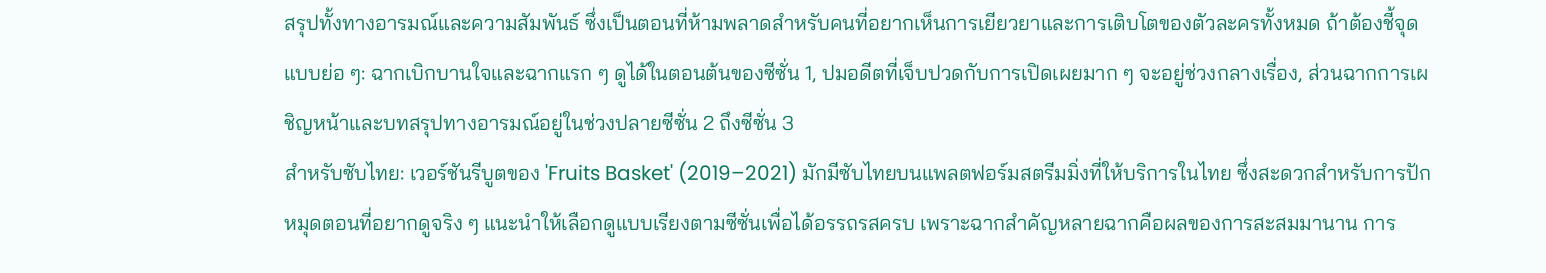สรุปทั้งทางอารมณ์และความสัมพันธ์ ซึ่งเป็นตอนที่ห้ามพลาดสำหรับคนที่อยากเห็นการเยียวยาและการเติบโตของตัวละครทั้งหมด ถ้าต้องชี้จุดแบบย่อ ๆ: ฉากเบิกบานใจและฉากแรก ๆ ดูได้ในตอนต้นของซีซั่น 1, ปมอดีตที่เจ็บปวดกับการเปิดเผยมาก ๆ จะอยู่ช่วงกลางเรื่อง, ส่วนฉากการเผชิญหน้าและบทสรุปทางอารมณ์อยู่ในช่วงปลายซีซั่น 2 ถึงซีซั่น 3
สำหรับซับไทย: เวอร์ชันรีบูตของ 'Fruits Basket' (2019–2021) มักมีซับไทยบนแพลตฟอร์มสตรีมมิ่งที่ให้บริการในไทย ซึ่งสะดวกสำหรับการปักหมุดตอนที่อยากดูจริง ๆ แนะนำให้เลือกดูแบบเรียงตามซีซั่นเพื่อได้อรรถรสครบ เพราะฉากสำคัญหลายฉากคือผลของการสะสมมานาน การ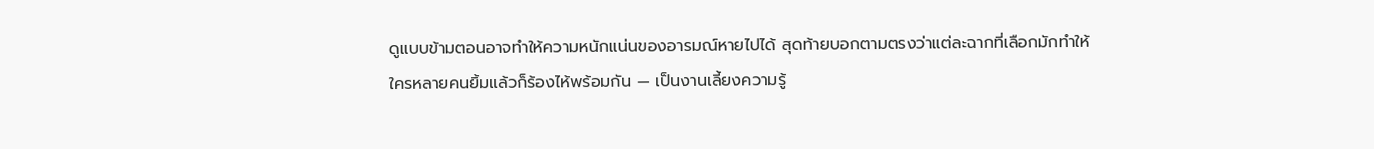ดูแบบข้ามตอนอาจทำให้ความหนักแน่นของอารมณ์หายไปได้ สุดท้ายบอกตามตรงว่าแต่ละฉากที่เลือกมักทำให้ใครหลายคนยิ้มแล้วก็ร้องไห้พร้อมกัน — เป็นงานเลี้ยงความรู้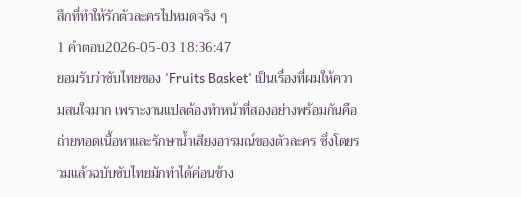สึกที่ทำให้รักตัวละครไปหมดจริง ๆ
1 คำตอบ2026-05-03 18:36:47
ยอมรับว่าซับไทยของ 'Fruits Basket' เป็นเรื่องที่ผมให้ความสนใจมาก เพราะงานแปลต้องทำหน้าที่สองอย่างพร้อมกันคือถ่ายทอดเนื้อหาและรักษาน้ำเสียงอารมณ์ของตัวละคร ซึ่งโดยรวมแล้วฉบับซับไทยมักทำได้ค่อนข้าง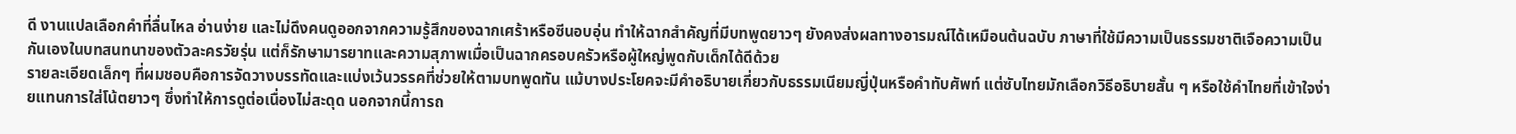ดี งานแปลเลือกคำที่ลื่นไหล อ่านง่าย และไม่ดึงคนดูออกจากความรู้สึกของฉากเศร้าหรือซีนอบอุ่น ทำให้ฉากสำคัญที่มีบทพูดยาวๆ ยังคงส่งผลทางอารมณ์ได้เหมือนต้นฉบับ ภาษาที่ใช้มีความเป็นธรรมชาติเจือความเป็นกันเองในบทสนทนาของตัวละครวัยรุ่น แต่ก็รักษามารยาทและความสุภาพเมื่อเป็นฉากครอบครัวหรือผู้ใหญ่พูดกับเด็กได้ดีด้วย
รายละเอียดเล็กๆ ที่ผมชอบคือการจัดวางบรรทัดและแบ่งเว้นวรรคที่ช่วยให้ตามบทพูดทัน แม้บางประโยคจะมีคำอธิบายเกี่ยวกับธรรมเนียมญี่ปุ่นหรือคำทับศัพท์ แต่ซับไทยมักเลือกวิธีอธิบายสั้น ๆ หรือใช้คำไทยที่เข้าใจง่ายแทนการใส่โน้ตยาวๆ ซึ่งทำให้การดูต่อเนื่องไม่สะดุด นอกจากนี้การถ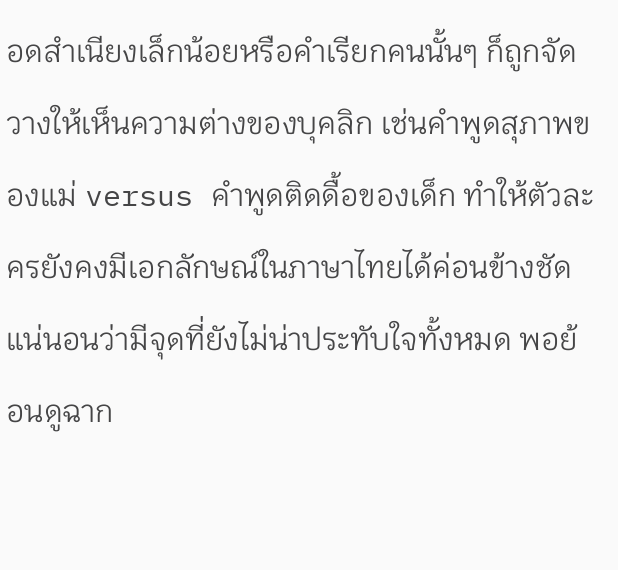อดสำเนียงเล็กน้อยหรือคำเรียกคนนั้นๆ ก็ถูกจัดวางให้เห็นความต่างของบุคลิก เช่นคำพูดสุภาพของแม่ versus คำพูดติดดื้อของเด็ก ทำให้ตัวละครยังคงมีเอกลักษณ์ในภาษาไทยได้ค่อนข้างชัด
แน่นอนว่ามีจุดที่ยังไม่น่าประทับใจทั้งหมด พอย้อนดูฉาก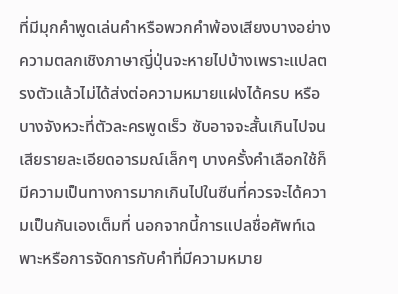ที่มีมุกคำพูดเล่นคำหรือพวกคำพ้องเสียงบางอย่าง ความตลกเชิงภาษาญี่ปุ่นจะหายไปบ้างเพราะแปลตรงตัวแล้วไม่ได้ส่งต่อความหมายแฝงได้ครบ หรือบางจังหวะที่ตัวละครพูดเร็ว ซับอาจจะสั้นเกินไปจนเสียรายละเอียดอารมณ์เล็กๆ บางครั้งคำเลือกใช้ก็มีความเป็นทางการมากเกินไปในซีนที่ควรจะได้ความเป็นกันเองเต็มที่ นอกจากนี้การแปลชื่อศัพท์เฉพาะหรือการจัดการกับคำที่มีความหมาย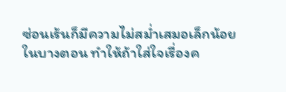ซ่อนเร้นก็มีความไม่สม่ำเสมอเล็กน้อยในบางตอน ทำให้ถ้าใส่ใจเรื่องค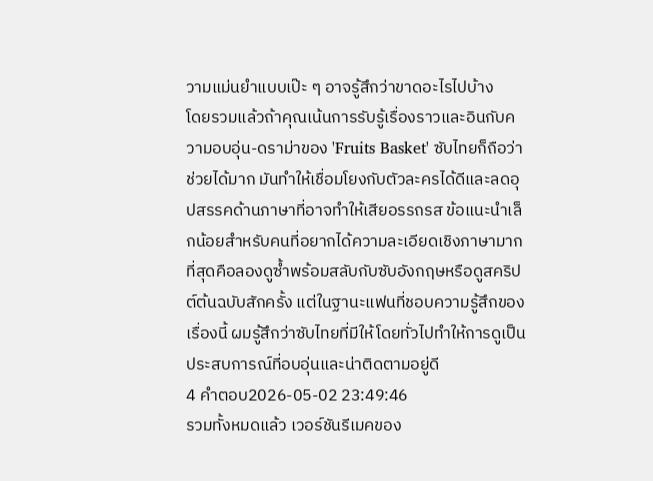วามแม่นยำแบบเป๊ะ ๆ อาจรู้สึกว่าขาดอะไรไปบ้าง
โดยรวมแล้วถ้าคุณเน้นการรับรู้เรื่องราวและอินกับความอบอุ่น-ดราม่าของ 'Fruits Basket' ซับไทยก็ถือว่าช่วยได้มาก มันทำให้เชื่อมโยงกับตัวละครได้ดีและลดอุปสรรคด้านภาษาที่อาจทำให้เสียอรรถรส ข้อแนะนำเล็กน้อยสำหรับคนที่อยากได้ความละเอียดเชิงภาษามากที่สุดคือลองดูซ้ำพร้อมสลับกับซับอังกฤษหรือดูสคริปต์ต้นฉบับสักครั้ง แต่ในฐานะแฟนที่ชอบความรู้สึกของเรื่องนี้ ผมรู้สึกว่าซับไทยที่มีให้โดยทั่วไปทำให้การดูเป็นประสบการณ์ที่อบอุ่นและน่าติดตามอยู่ดี
4 คำตอบ2026-05-02 23:49:46
รวมทั้งหมดแล้ว เวอร์ชันรีเมคของ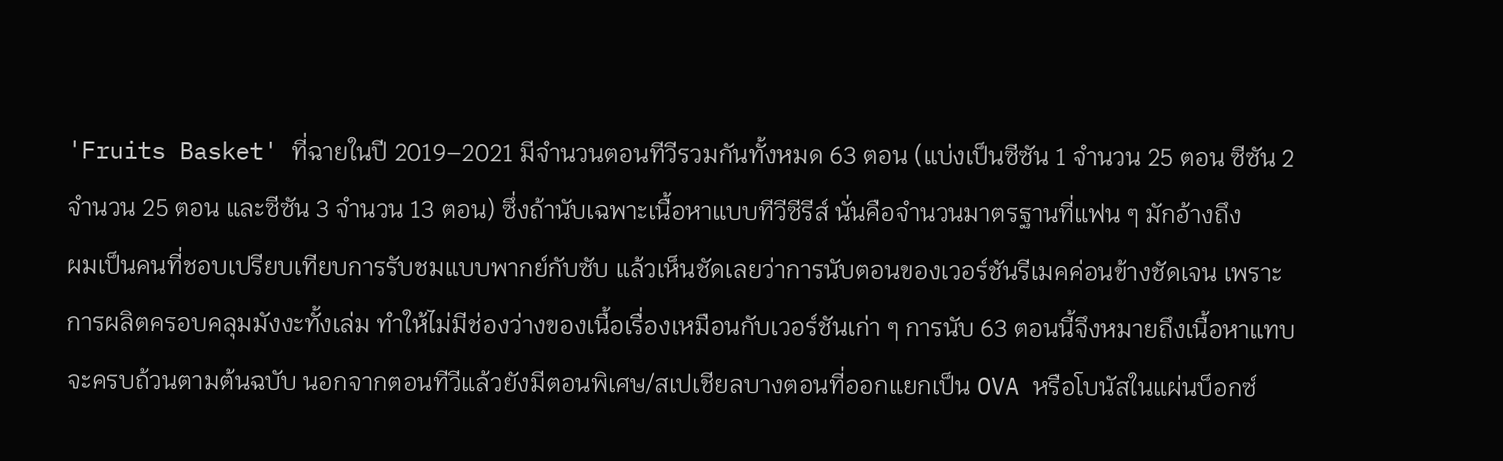'Fruits Basket' ที่ฉายในปี 2019–2021 มีจำนวนตอนทีวีรวมกันทั้งหมด 63 ตอน (แบ่งเป็นซีซัน 1 จำนวน 25 ตอน ซีซัน 2 จำนวน 25 ตอน และซีซัน 3 จำนวน 13 ตอน) ซึ่งถ้านับเฉพาะเนื้อหาแบบทีวีซีรีส์ นั่นคือจำนวนมาตรฐานที่แฟน ๆ มักอ้างถึง
ผมเป็นคนที่ชอบเปรียบเทียบการรับชมแบบพากย์กับซับ แล้วเห็นชัดเลยว่าการนับตอนของเวอร์ชันรีเมคค่อนข้างชัดเจน เพราะการผลิตครอบคลุมมังงะทั้งเล่ม ทำให้ไม่มีช่องว่างของเนื้อเรื่องเหมือนกับเวอร์ชันเก่า ๆ การนับ 63 ตอนนี้จึงหมายถึงเนื้อหาแทบจะครบถ้วนตามต้นฉบับ นอกจากตอนทีวีแล้วยังมีตอนพิเศษ/สเปเชียลบางตอนที่ออกแยกเป็น OVA หรือโบนัสในแผ่นบ็อกซ์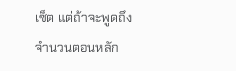เซ็ต แต่ถ้าจะพูดถึงจำนวนตอนหลัก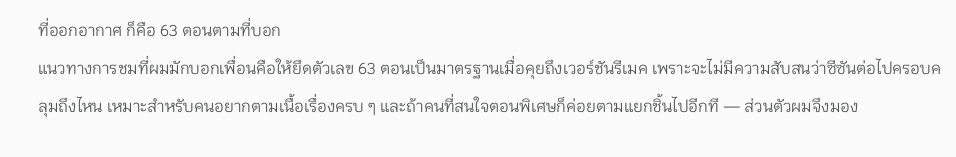ที่ออกอากาศ ก็คือ 63 ตอนตามที่บอก
แนวทางการชมที่ผมมักบอกเพื่อนคือให้ยึดตัวเลข 63 ตอนเป็นมาตรฐานเมื่อคุยถึงเวอร์ชันรีเมค เพราะจะไม่มีความสับสนว่าซีซันต่อไปครอบคลุมถึงไหน เหมาะสำหรับคนอยากตามเนื้อเรื่องครบ ๆ และถ้าคนที่สนใจตอนพิเศษก็ค่อยตามแยกชิ้นไปอีกที — ส่วนตัวผมจึงมอง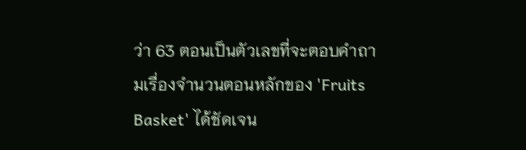ว่า 63 ตอนเป็นตัวเลขที่จะตอบคำถามเรื่องจำนวนตอนหลักของ 'Fruits Basket' ได้ชัดเจน